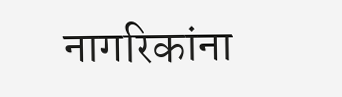नागरिकांना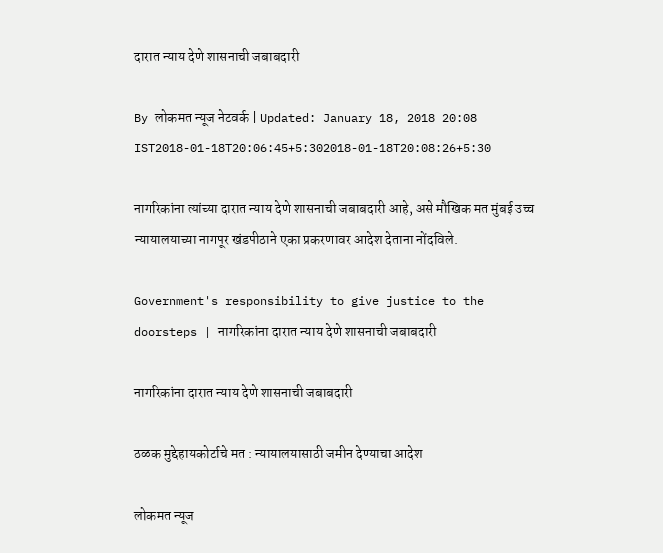दारात न्याय देणे शासनाची जबाबदारी

By लोकमत न्यूज नेटवर्क | Updated: January 18, 2018 20:08 IST2018-01-18T20:06:45+5:302018-01-18T20:08:26+5:30

नागरिकांना त्यांच्या दारात न्याय देणे शासनाची जबाबदारी आहे, असे मौखिक मत मुंबई उच्च न्यायालयाच्या नागपूर खंडपीठाने एका प्रकरणावर आदेश देताना नोंदविले.

Government's responsibility to give justice to the doorsteps | नागरिकांना दारात न्याय देणे शासनाची जबाबदारी

नागरिकांना दारात न्याय देणे शासनाची जबाबदारी

ठळक मुद्देहायकोर्टाचे मत : न्यायालयासाठी जमीन देण्याचा आदेश

लोकमत न्यूज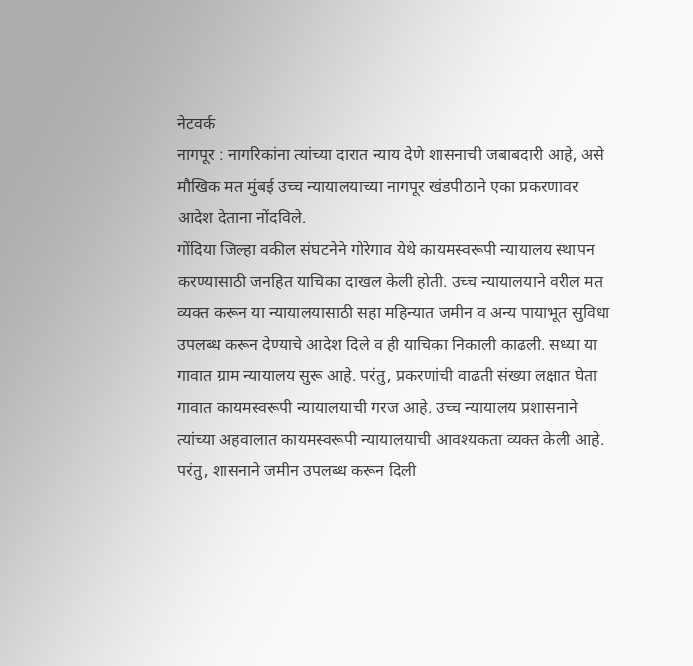नेटवर्क
नागपूर : नागरिकांना त्यांच्या दारात न्याय देणे शासनाची जबाबदारी आहे, असे मौखिक मत मुंबई उच्च न्यायालयाच्या नागपूर खंडपीठाने एका प्रकरणावर आदेश देताना नोंदविले.
गोंदिया जिल्हा वकील संघटनेने गोरेगाव येथे कायमस्वरूपी न्यायालय स्थापन करण्यासाठी जनहित याचिका दाखल केली होती. उच्च न्यायालयाने वरील मत व्यक्त करून या न्यायालयासाठी सहा महिन्यात जमीन व अन्य पायाभूत सुविधा उपलब्ध करून देण्याचे आदेश दिले व ही याचिका निकाली काढली. सध्या या गावात ग्राम न्यायालय सुरू आहे. परंतु, प्रकरणांची वाढती संख्या लक्षात घेता गावात कायमस्वरूपी न्यायालयाची गरज आहे. उच्च न्यायालय प्रशासनाने त्यांच्या अहवालात कायमस्वरूपी न्यायालयाची आवश्यकता व्यक्त केली आहे. परंतु, शासनाने जमीन उपलब्ध करून दिली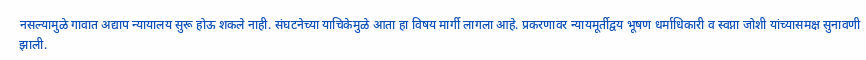नसल्यामुळे गावात अद्याप न्यायालय सुरू होऊ शकले नाही. संघटनेच्या याचिकेमुळे आता हा विषय मार्गी लागला आहे. प्रकरणावर न्यायमूर्तीद्वय भूषण धर्माधिकारी व स्वप्ना जोशी यांच्यासमक्ष सुनावणी झाली.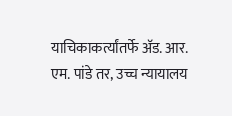याचिकाकर्त्यांतर्फे अ‍ॅड. आर. एम. पांडे तर, उच्च न्यायालय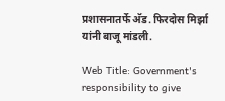प्रशासनातर्फे अ‍ॅड. फिरदोस मिर्झा यांनी बाजू मांडली.

Web Title: Government's responsibility to give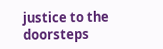justice to the doorsteps